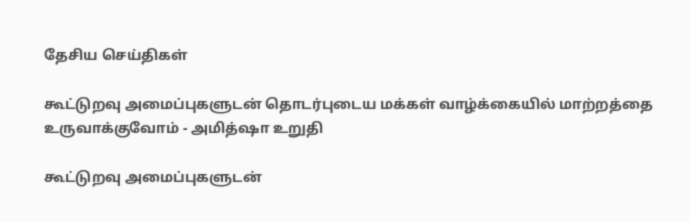தேசிய செய்திகள்

கூட்டுறவு அமைப்புகளுடன் தொடர்புடைய மக்கள் வாழ்க்கையில் மாற்றத்தை உருவாக்குவோம் - அமித்ஷா உறுதி

கூட்டுறவு அமைப்புகளுடன்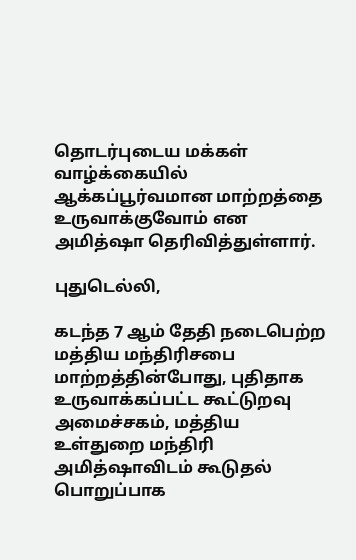தொடர்புடைய மக்கள் வாழ்க்கையில் ஆக்கப்பூர்வமான மாற்றத்தை உருவாக்குவோம் என அமித்ஷா தெரிவித்துள்ளார்.

புதுடெல்லி,

கடந்த 7 ஆம் தேதி நடைபெற்ற மத்திய மந்திரிசபை மாற்றத்தின்போது, புதிதாக உருவாக்கப்பட்ட கூட்டுறவு அமைச்சகம், மத்திய உள்துறை மந்திரி அமித்ஷாவிடம் கூடுதல் பொறுப்பாக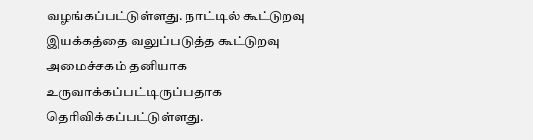வழங்கப்பட்டுள்ளது. நாட்டில் கூட்டுறவு இயக்கத்தை வலுப்படுத்த கூட்டுறவு அமைச்சகம் தனியாக உருவாக்கப்பட்டிருப்பதாக தெரிவிக்கப்பட்டுள்ளது.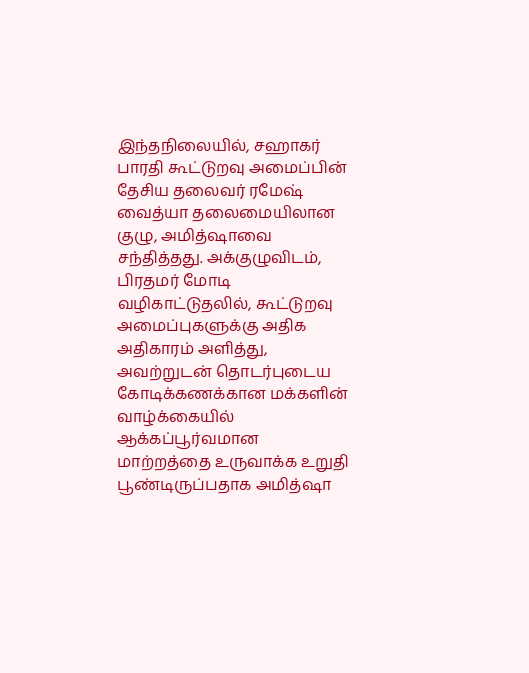இந்தநிலையில், சஹாகர் பாரதி கூட்டுறவு அமைப்பின் தேசிய தலைவர் ரமேஷ் வைத்யா தலைமையிலான குழு, அமித்ஷாவை சந்தித்தது. அக்குழுவிடம், பிரதமர் மோடி வழிகாட்டுதலில், கூட்டுறவு அமைப்புகளுக்கு அதிக அதிகாரம் அளித்து, அவற்றுடன் தொடர்புடைய கோடிக்கணக்கான மக்களின் வாழ்க்கையில் ஆக்கப்பூர்வமான மாற்றத்தை உருவாக்க உறுதி பூண்டிருப்பதாக அமித்ஷா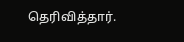தெரிவித்தார்.